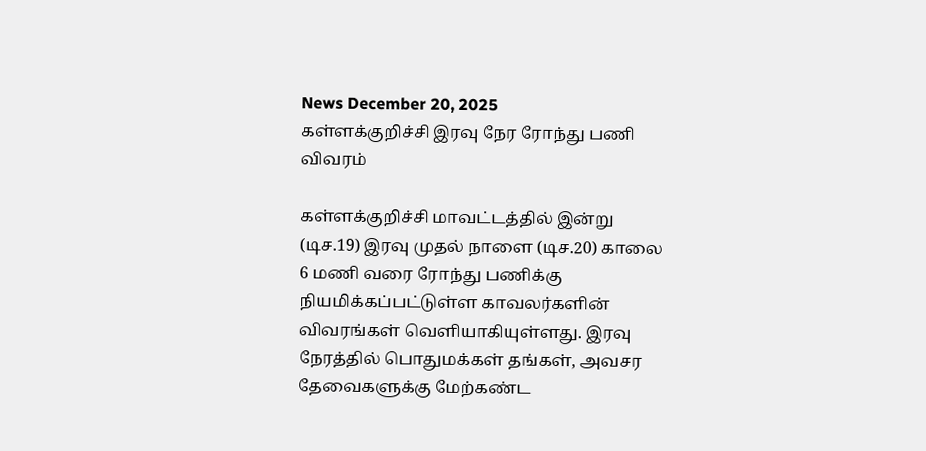News December 20, 2025
கள்ளக்குறிச்சி இரவு நேர ரோந்து பணி விவரம்

கள்ளக்குறிச்சி மாவட்டத்தில் இன்று (டிச.19) இரவு முதல் நாளை (டிச.20) காலை 6 மணி வரை ரோந்து பணிக்கு நியமிக்கப்பட்டுள்ள காவலர்களின் விவரங்கள் வெளியாகியுள்ளது. இரவு நேரத்தில் பொதுமக்கள் தங்கள், அவசர தேவைகளுக்கு மேற்கண்ட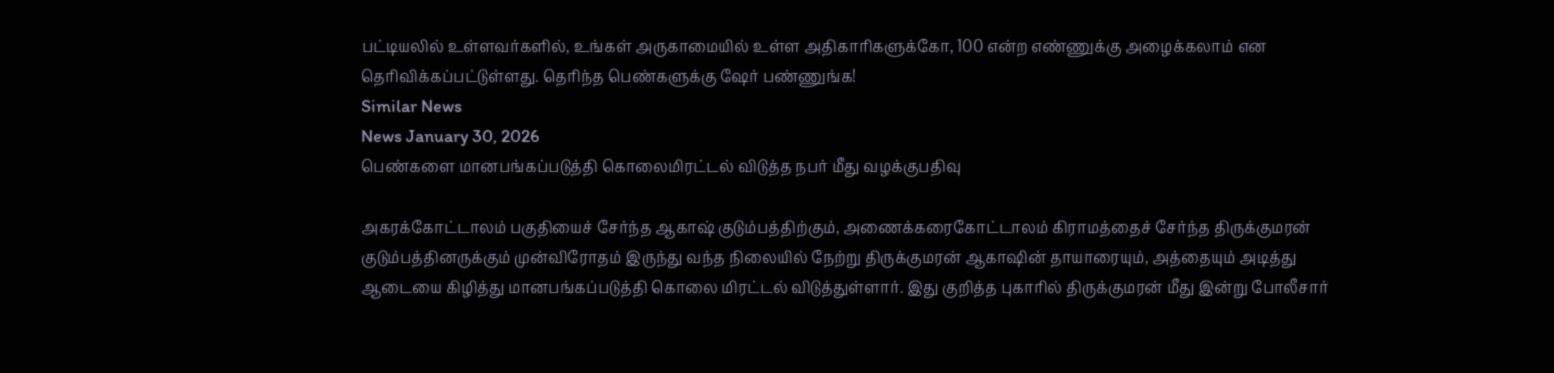பட்டியலில் உள்ளவர்களில், உங்கள் அருகாமையில் உள்ள அதிகாரிகளுக்கோ, 100 என்ற எண்ணுக்கு அழைக்கலாம் என தெரிவிக்கப்பட்டுள்ளது. தெரிந்த பெண்களுக்கு ஷேர் பண்ணுங்க!
Similar News
News January 30, 2026
பெண்களை மானபங்கப்படுத்தி கொலைமிரட்டல் விடுத்த நபர் மீது வழக்குபதிவு

அகரக்கோட்டாலம் பகுதியைச் சேர்ந்த ஆகாஷ் குடும்பத்திற்கும், அணைக்கரைகோட்டாலம் கிராமத்தைச் சேர்ந்த திருக்குமரன் குடும்பத்தினருக்கும் முன்விரோதம் இருந்து வந்த நிலையில் நேற்று திருக்குமரன் ஆகாஷின் தாயாரையும், அத்தையும் அடித்து ஆடையை கிழித்து மானபங்கப்படுத்தி கொலை மிரட்டல் விடுத்துள்ளார். இது குறித்த புகாரில் திருக்குமரன் மீது இன்று போலீசார்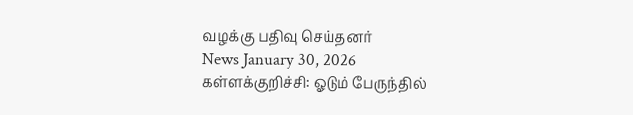வழக்கு பதிவு செய்தனர்
News January 30, 2026
கள்ளக்குறிச்சி: ஓடும் பேருந்தில்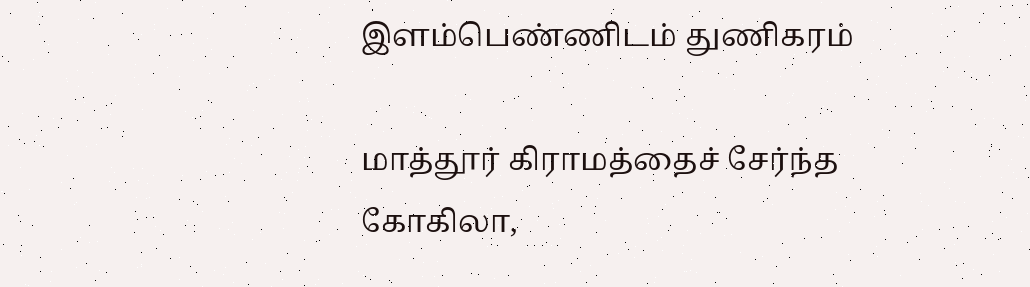இளம்பெண்ணிடம் துணிகரம்

மாத்தூர் கிராமத்தைச் சேர்ந்த கோகிலா,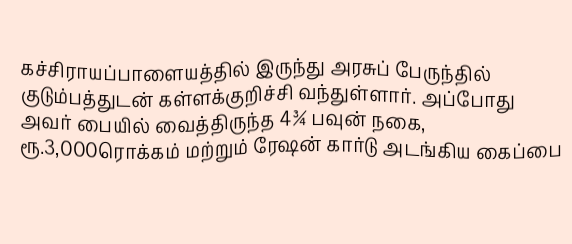கச்சிராயப்பாளையத்தில் இருந்து அரசுப் பேருந்தில் குடும்பத்துடன் கள்ளக்குறிச்சி வந்துள்ளார். அப்போது அவர் பையில் வைத்திருந்த 4¾ பவுன் நகை, ரூ.3,000ரொக்கம் மற்றும் ரேஷன் கார்டு அடங்கிய கைப்பை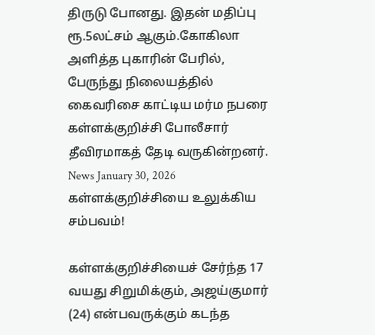திருடு போனது. இதன் மதிப்பு ரூ.5லட்சம் ஆகும்.கோகிலா அளித்த புகாரின் பேரில், பேருந்து நிலையத்தில் கைவரிசை காட்டிய மர்ம நபரை கள்ளக்குறிச்சி போலீசார் தீவிரமாகத் தேடி வருகின்றனர்.
News January 30, 2026
கள்ளக்குறிச்சியை உலுக்கிய சம்பவம்!

கள்ளக்குறிச்சியைச் சேர்ந்த 17 வயது சிறுமிக்கும், அஜய்குமார் (24) என்பவருக்கும் கடந்த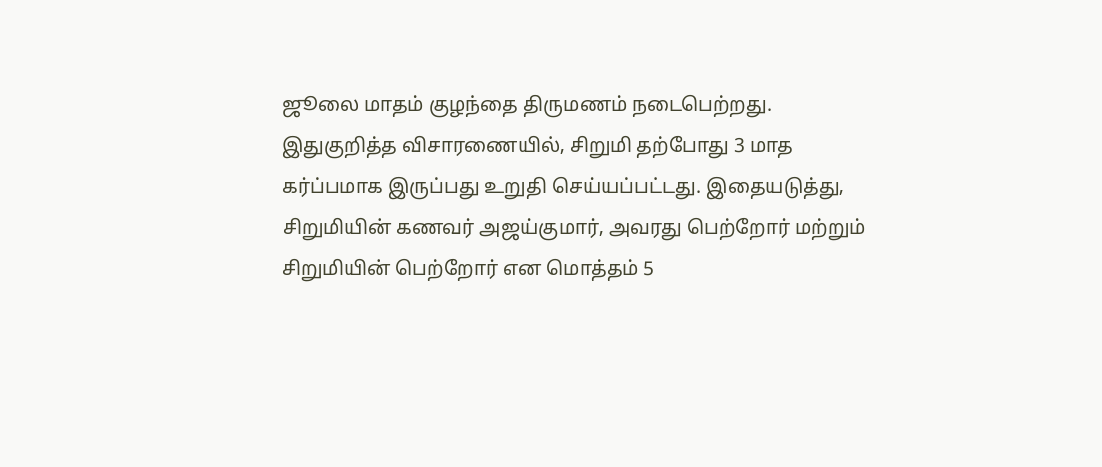ஜூலை மாதம் குழந்தை திருமணம் நடைபெற்றது. இதுகுறித்த விசாரணையில், சிறுமி தற்போது 3 மாத கர்ப்பமாக இருப்பது உறுதி செய்யப்பட்டது. இதையடுத்து, சிறுமியின் கணவர் அஜய்குமார், அவரது பெற்றோர் மற்றும் சிறுமியின் பெற்றோர் என மொத்தம் 5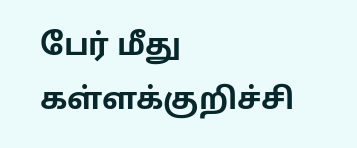பேர் மீது கள்ளக்குறிச்சி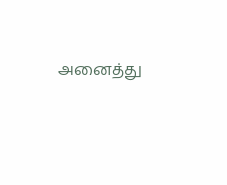அனைத்து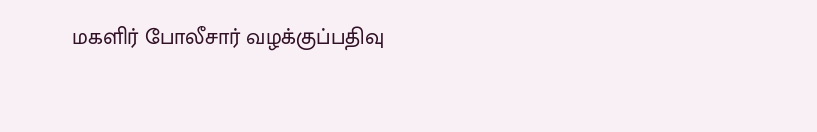மகளிர் போலீசார் வழக்குப்பதிவு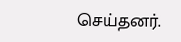செய்தனர்.